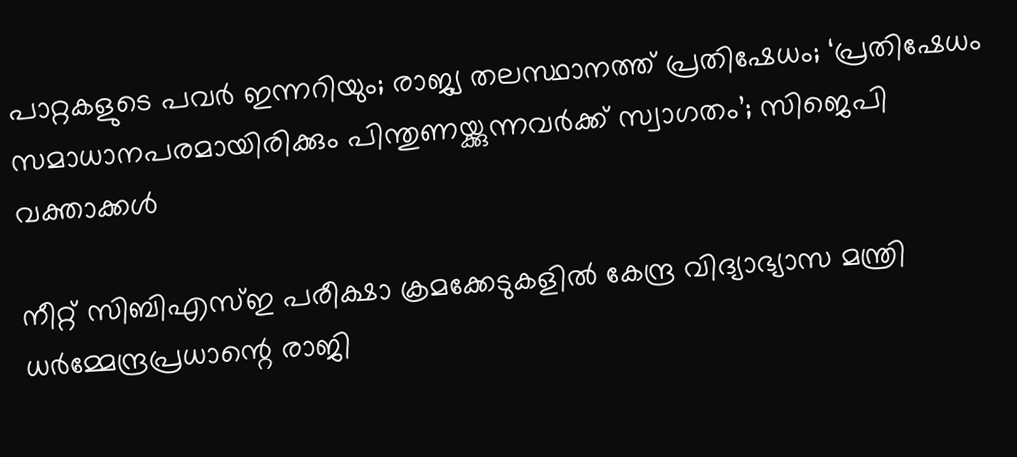പാറ്റകളുടെ പവര്‍ ഇന്നറിയും; രാജ്യ തലസ്ഥാനത്ത് പ്രതിഷേധം; ‘പ്രതിഷേധം സമാധാനപരമായിരിക്കും പിന്തുണയ്ക്കുന്നവര്‍ക്ക് സ്വാഗതം’; സിജെപി വക്താക്കള്‍

നീറ്റ് സിബിഎസ്ഇ പരീക്ഷാ ക്രമക്കേടുകളില്‍ കേന്ദ്ര വിദ്യാഭ്യാസ മന്ത്രി ധര്‍മ്മേന്ദ്രപ്രധാന്റെ രാജി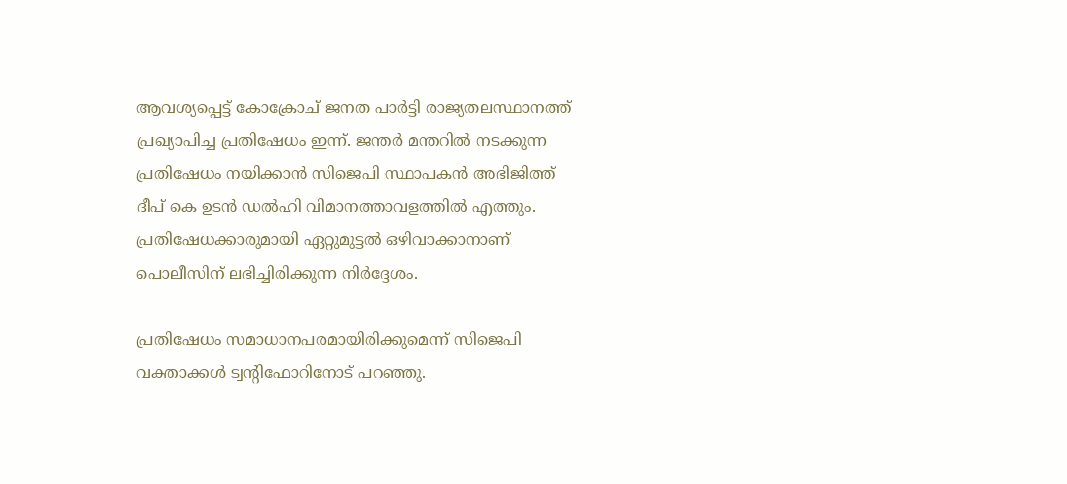ആവശ്യപ്പെട്ട് കോക്രോച് ജനത പാര്‍ട്ടി രാജ്യതലസ്ഥാനത്ത് പ്രഖ്യാപിച്ച പ്രതിഷേധം ഇന്ന്. ജന്തര്‍ മന്തറില്‍ നടക്കുന്ന പ്രതിഷേധം നയിക്കാന്‍ സിജെപി സ്ഥാപകന്‍ അഭിജിത്ത് ദീപ് കെ ഉടന്‍ ഡല്‍ഹി വിമാനത്താവളത്തില്‍ എത്തും. പ്രതിഷേധക്കാരുമായി ഏറ്റുമുട്ടല്‍ ഒഴിവാക്കാനാണ് പൊലീസിന് ലഭിച്ചിരിക്കുന്ന നിര്‍ദ്ദേശം.

പ്രതിഷേധം സമാധാനപരമായിരിക്കുമെന്ന് സിജെപി വക്താക്കള്‍ ട്വന്റിഫോറിനോട് പറഞ്ഞു.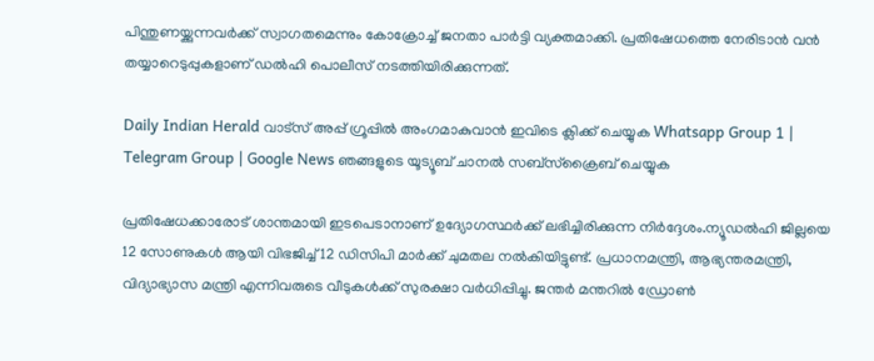പിന്തുണയ്ക്കുന്നവര്‍ക്ക് സ്വാഗതമെന്നും കോക്രോച്ച് ജനതാ പാര്‍ട്ടി വ്യക്തമാക്കി. പ്രതിഷേധത്തെ നേരിടാന്‍ വന്‍ തയ്യാറെടുപ്പുകളാണ് ഡല്‍ഹി പൊലീസ് നടത്തിയിരിക്കുന്നത്.

Daily Indian Herald വാട്സ് അപ്പ് ഗ്രൂപ്പിൽ അംഗമാകുവാൻ ഇവിടെ ക്ലിക്ക് ചെയ്യുക Whatsapp Group 1 | Telegram Group | Google News ഞങ്ങളുടെ യൂട്യൂബ് ചാനൽ സബ്സ്ക്രൈബ് ചെയ്യുക

പ്രതിഷേധക്കാരോട് ശാന്തമായി ഇടപെടാനാണ് ഉദ്യോഗസ്ഥര്‍ക്ക് ലഭിച്ചിരിക്കുന്ന നിര്‍ദ്ദേശം.ന്യൂഡല്‍ഹി ജില്ലയെ 12 സോണുകള്‍ ആയി വിഭജിച്ച് 12 ഡിസിപി മാര്‍ക്ക് ചുമതല നല്‍കിയിട്ടുണ്ട്. പ്രധാനമന്ത്രി, ആഭ്യന്തരമന്ത്രി, വിദ്യാഭ്യാസ മന്ത്രി എന്നിവരുടെ വീടുകള്‍ക്ക് സുരക്ഷാ വര്‍ധിപ്പിച്ചു. ജന്തര്‍ മന്തറില്‍ ഡ്രോണ്‍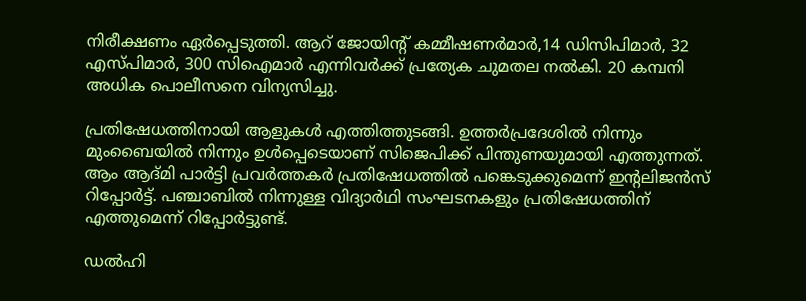നിരീക്ഷണം ഏര്‍പ്പെടുത്തി. ആറ് ജോയിന്റ് കമ്മീഷണര്‍മാര്‍,14 ഡിസിപിമാര്‍, 32 എസ്പിമാര്‍, 300 സിഐമാര്‍ എന്നിവര്‍ക്ക് പ്രത്യേക ചുമതല നല്‍കി. 20 കമ്പനി അധിക പൊലീസനെ വിന്യസിച്ചു.

പ്രതിഷേധത്തിനായി ആളുകള്‍ എത്തിത്തുടങ്ങി. ഉത്തര്‍പ്രദേശില്‍ നിന്നും മുംബൈയില്‍ നിന്നും ഉള്‍പ്പെടെയാണ് സിജെപിക്ക് പിന്തുണയുമായി എത്തുന്നത്. ആം ആദ്മി പാര്‍ട്ടി പ്രവര്‍ത്തകര്‍ പ്രതിഷേധത്തില്‍ പങ്കെടുക്കുമെന്ന് ഇന്റലിജന്‍സ് റിപ്പോര്‍ട്ട്. പഞ്ചാബില്‍ നിന്നുള്ള വിദ്യാര്‍ഥി സംഘടനകളും പ്രതിഷേധത്തിന് എത്തുമെന്ന് റിപ്പോര്‍ട്ടുണ്ട്.

ഡല്‍ഹി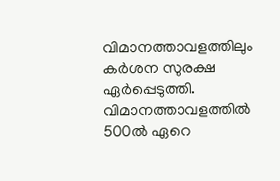വിമാനത്താവളത്തിലും കര്‍ശന സുരക്ഷ ഏര്‍പ്പെടുത്തി. വിമാനത്താവളത്തില്‍ 500ല്‍ ഏറെ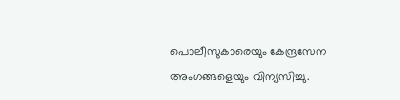പൊലീസുകാരെയും കേന്ദ്രസേന അംഗങ്ങളെയും വിന്യസിച്ചു.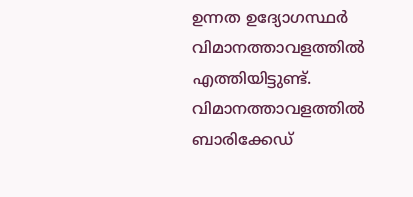ഉന്നത ഉദ്യോഗസ്ഥര്‍ വിമാനത്താവളത്തില്‍ എത്തിയിട്ടുണ്ട്. വിമാനത്താവളത്തില്‍ ബാരിക്കേഡ്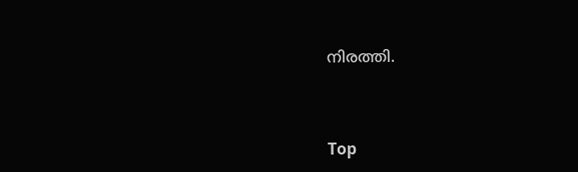നിരത്തി.



Top